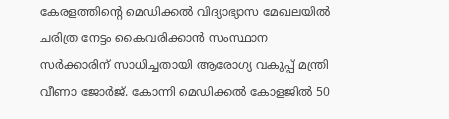കേരളത്തിന്റെ മെഡിക്കല്‍ വിദ്യാഭ്യാസ മേഖലയില്‍ ചരിത്ര നേട്ടം കൈവരിക്കാന്‍ സംസ്ഥാന സര്‍ക്കാരിന് സാധിച്ചതായി ആരോഗ്യ വകുപ്പ് മന്ത്രി വീണാ ജോര്‍ജ്. കോന്നി മെഡിക്കല്‍ കോളജില്‍ 50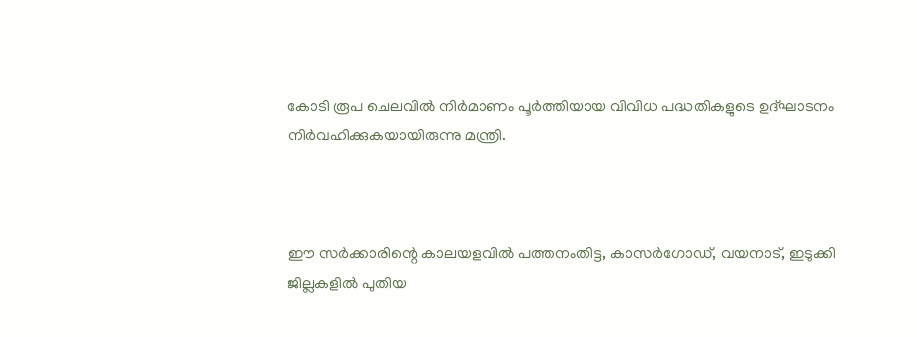കോടി രൂപ ചെലവില്‍ നിര്‍മാണം പൂര്‍ത്തിയായ വിവിധ പദ്ധതികളുടെ ഉദ്ഘാടനം നിര്‍വഹിക്കുകയായിരുന്നു മന്ത്രി.



ഈ സര്‍ക്കാരിന്റെ കാലയളവില്‍ പത്തനംതിട്ട, കാസര്‍ഗോഡ്, വയനാട്, ഇടുക്കി ജില്ലകളില്‍ പുതിയ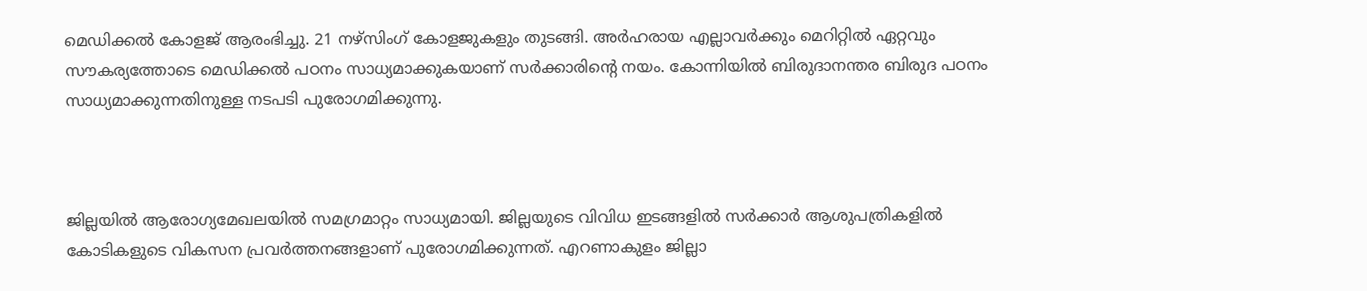മെഡിക്കല്‍ കോളജ് ആരംഭിച്ചു. 21 നഴ്‌സിംഗ് കോളജുകളും തുടങ്ങി. അര്‍ഹരായ എല്ലാവര്‍ക്കും മെറിറ്റില്‍ ഏറ്റവും സൗകര്യത്തോടെ മെഡിക്കല്‍ പഠനം സാധ്യമാക്കുകയാണ് സര്‍ക്കാരിന്റെ നയം. കോന്നിയില്‍ ബിരുദാനന്തര ബിരുദ പഠനം സാധ്യമാക്കുന്നതിനുള്ള നടപടി പുരോഗമിക്കുന്നു.



ജില്ലയില്‍ ആരോഗ്യമേഖലയില്‍ സമഗ്രമാറ്റം സാധ്യമായി. ജില്ലയുടെ വിവിധ ഇടങ്ങളില്‍ സര്‍ക്കാര്‍ ആശുപത്രികളില്‍ കോടികളുടെ വികസന പ്രവര്‍ത്തനങ്ങളാണ് പുരോഗമിക്കുന്നത്. എറണാകുളം ജില്ലാ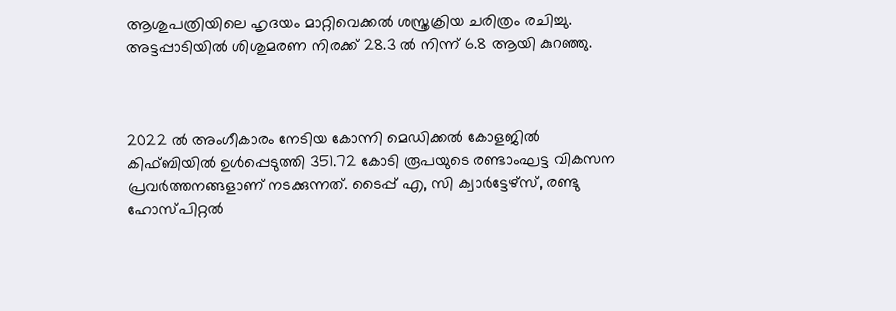ആശുപത്രിയിലെ ഹൃദയം മാറ്റിവെക്കല്‍ ശസ്ത്രക്രിയ ചരിത്രം രചിച്ചു. അട്ടപ്പാടിയില്‍ ശിശുമരണ നിരക്ക് 28.3 ല്‍ നിന്ന് 6.8 ആയി കുറഞ്ഞു.



2022 ല്‍ അംഗീകാരം നേടിയ കോന്നി മെഡിക്കല്‍ കോളജില്‍ കിഫ്ബിയില്‍ ഉള്‍പ്പെടുത്തി 351.72 കോടി രൂപയുടെ രണ്ടാംഘട്ട വികസന പ്രവര്‍ത്തനങ്ങളാണ് നടക്കുന്നത്. ടൈപ്പ് എ, സി ക്വാര്‍ട്ടേഴ്‌സ്, രണ്ടു ഹോസ്പിറ്റല്‍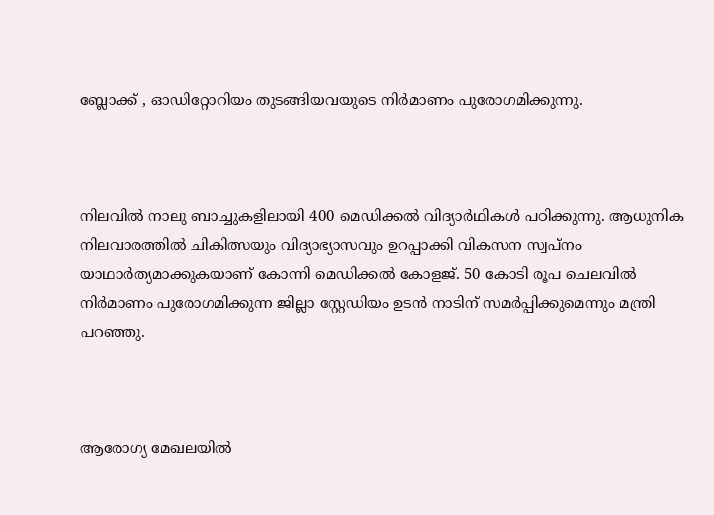ബ്ലോക്ക് , ഓഡിറ്റോറിയം തുടങ്ങിയവയുടെ നിര്‍മാണം പുരോഗമിക്കുന്നു.



നിലവില്‍ നാലു ബാച്ചുകളിലായി 400 മെഡിക്കല്‍ വിദ്യാര്‍ഥികള്‍ പഠിക്കുന്നു. ആധുനിക നിലവാരത്തില്‍ ചികിത്സയും വിദ്യാഭ്യാസവും ഉറപ്പാക്കി വികസന സ്വപ്നം യാഥാര്‍ത്യമാക്കുകയാണ് കോന്നി മെഡിക്കല്‍ കോളജ്. 50 കോടി രൂപ ചെലവില്‍ നിര്‍മാണം പുരോഗമിക്കുന്ന ജില്ലാ സ്റ്റേഡിയം ഉടന്‍ നാടിന് സമര്‍പ്പിക്കുമെന്നും മന്ത്രി പറഞ്ഞു.



ആരോഗ്യ മേഖലയില്‍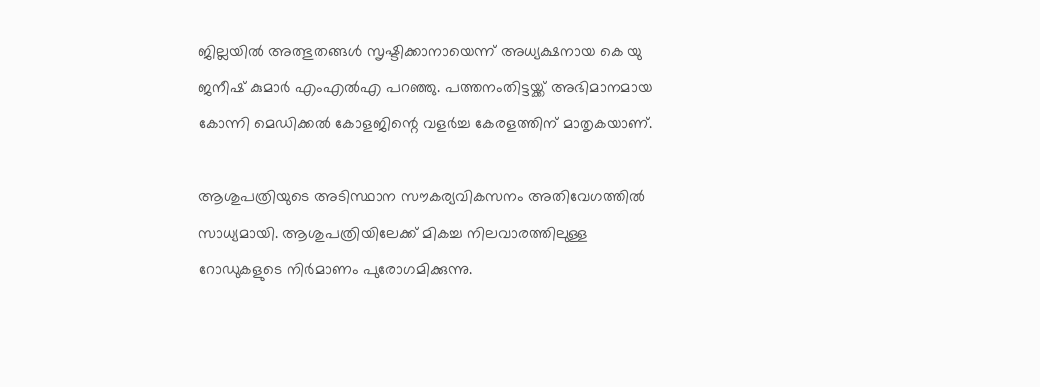ജില്ലയില്‍ അത്ഭുതങ്ങള്‍ സൃഷ്ടിക്കാനായെന്ന് അധ്യക്ഷനായ കെ യു ജനീഷ് കുമാര്‍ എംഎല്‍എ പറഞ്ഞു. പത്തനംതിട്ടയ്ക്ക് അഭിമാനമായ കോന്നി മെഡിക്കല്‍ കോളജിന്റെ വളര്‍ച്ച കേരളത്തിന് മാതൃകയാണ്.

ആശുപത്രിയുടെ അടിസ്ഥാന സൗകര്യവികസനം അതിവേഗത്തില്‍ സാധ്യമായി. ആശുപത്രിയിലേക്ക് മികച്ച നിലവാരത്തിലുള്ള റോഡുകളുടെ നിര്‍മാണം പുരോഗമിക്കുന്നു.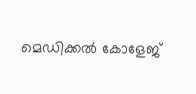മെഡിക്കല്‍ കോളേജ്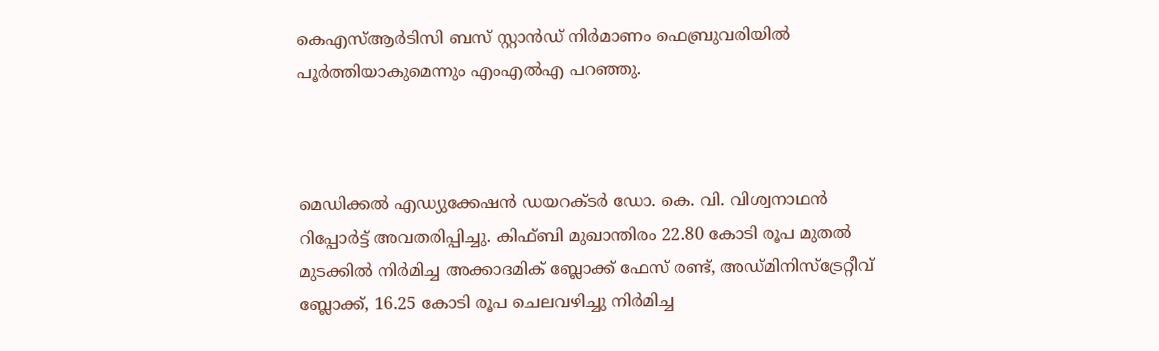കെഎസ്ആര്‍ടിസി ബസ് സ്റ്റാന്‍ഡ് നിര്‍മാണം ഫെബ്രുവരിയില്‍ പൂര്‍ത്തിയാകുമെന്നും എംഎല്‍എ പറഞ്ഞു.



മെഡിക്കല്‍ എഡ്യുക്കേഷന്‍ ഡയറക്ടര്‍ ഡോ. കെ. വി. വിശ്വനാഥന്‍ റിപ്പോര്‍ട്ട് അവതരിപ്പിച്ചു. കിഫ്ബി മുഖാന്തിരം 22.80 കോടി രൂപ മുതല്‍ മുടക്കില്‍ നിര്‍മിച്ച അക്കാദമിക് ബ്ലോക്ക് ഫേസ് രണ്ട്, അഡ്മിനിസ്‌ട്രേറ്റീവ് ബ്ലോക്ക്, 16.25 കോടി രൂപ ചെലവഴിച്ചു നിര്‍മിച്ച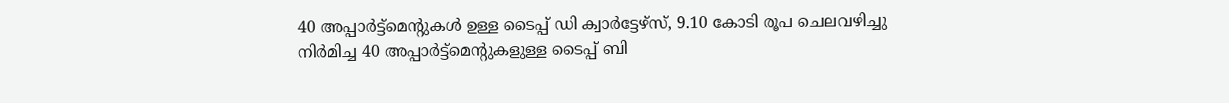40 അപ്പാര്‍ട്ട്‌മെന്റുകള്‍ ഉള്ള ടൈപ്പ് ഡി ക്വാര്‍ട്ടേഴ്‌സ്, 9.10 കോടി രൂപ ചെലവഴിച്ചു നിര്‍മിച്ച 40 അപ്പാര്‍ട്ട്‌മെന്റുകളുള്ള ടൈപ്പ് ബി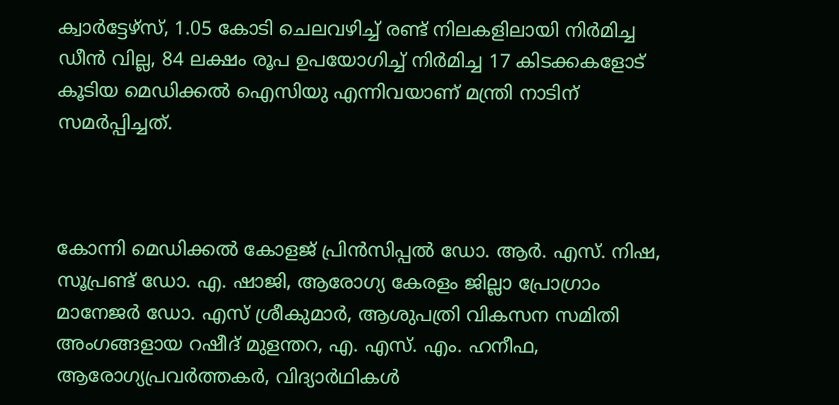ക്വാര്‍ട്ടേഴ്‌സ്, 1.05 കോടി ചെലവഴിച്ച് രണ്ട് നിലകളിലായി നിര്‍മിച്ച ഡീന്‍ വില്ല, 84 ലക്ഷം രൂപ ഉപയോഗിച്ച് നിര്‍മിച്ച 17 കിടക്കകളോട് കൂടിയ മെഡിക്കല്‍ ഐസിയു എന്നിവയാണ് മന്ത്രി നാടിന് സമര്‍പ്പിച്ചത്.



കോന്നി മെഡിക്കല്‍ കോളജ് പ്രിന്‍സിപ്പല്‍ ഡോ. ആര്‍. എസ്. നിഷ, സൂപ്രണ്ട് ഡോ. എ. ഷാജി, ആരോഗ്യ കേരളം ജില്ലാ പ്രോഗ്രാം മാനേജര്‍ ഡോ. എസ് ശ്രീകുമാര്‍, ആശുപത്രി വികസന സമിതി അംഗങ്ങളായ റഷീദ് മുളന്തറ, എ. എസ്. എം. ഹനീഫ, ആരോഗ്യപ്രവര്‍ത്തകര്‍, വിദ്യാര്‍ഥികള്‍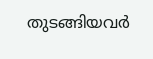തുടങ്ങിയവര്‍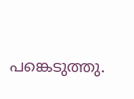പങ്കെടുത്തു.